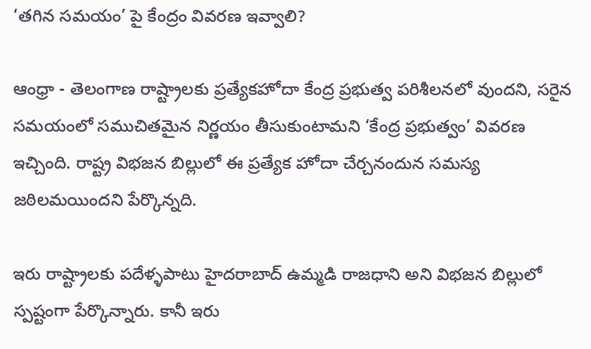‘తగిన సమయం’ పై కేంద్రం వివరణ ఇవ్వాలి?

ఆంధ్రా - తెలంగాణ రాష్ట్రాలకు ప్రత్యేకహోదా కేంద్ర ప్రభుత్వ పరిశీలనలో వుందని, సరైన సమయంలో సముచితమైన నిర్ణయం తీసుకుంటామని ‘కేంద్ర ప్రభుత్వం’ వివరణ ఇచ్చింది. రాష్ట్ర విభజన బిల్లులో ఈ ప్రత్యేక హోదా చేర్చనందున సమస్య జఠిలమయిందని పేర్కొన్నది.

ఇరు రాష్ట్రాలకు పదేళ్ళపాటు హైదరాబాద్‌ ఉమ్మడి రాజధాని అని విభజన బిల్లులో స్పష్టంగా పేర్కొన్నారు. కానీ ఇరు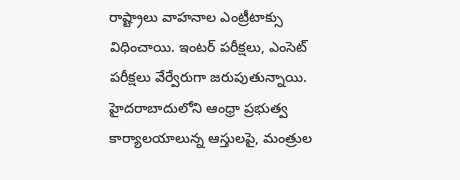రాష్ట్రాలు వాహనాల ఎంట్రీటాక్సు విధించాయి. ఇంటర్‌ పరీక్షలు, ఎంసెట్‌ పరీక్షలు వేర్వేరుగా జరుపుతున్నాయి. హైదరాబాదులోని ఆంధ్రా ప్రభుత్వ కార్యాలయాలున్న ఆస్తులపై, మంత్రుల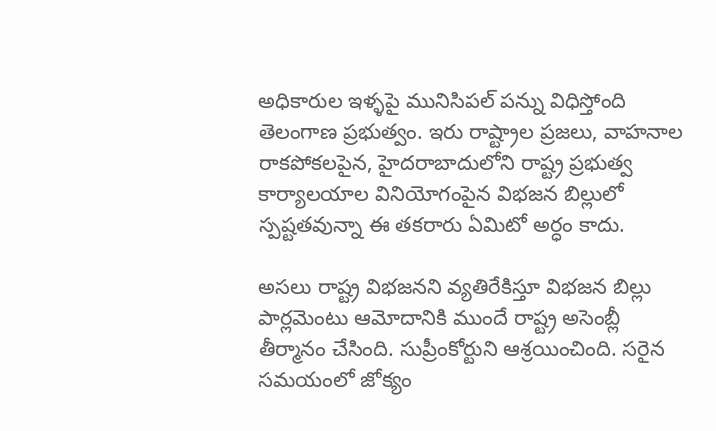అధికారుల ఇళ్ళపై మునిసిపల్‌ పన్ను విధిస్తోంది తెలంగాణ ప్రభుత్వం. ఇరు రాష్ట్రాల ప్రజలు, వాహనాల రాకపోకలపైన, హైదరాబాదులోని రాష్ట్ర ప్రభుత్వ కార్యాలయాల వినియోగంపైన విభజన బిల్లులో స్పష్టతవున్నా ఈ తకరారు ఏమిటో అర్ధం కాదు.

అసలు రాష్ట్ర విభజనని వ్యతిరేకిస్తూ విభజన బిల్లు పార్లమెంటు ఆమోదానికి ముందే రాష్ట్ర అసెంబ్లీ తీర్మానం చేసింది. సుప్రీంకోర్టుని ఆశ్రయించింది. సరైన సమయంలో జోక్యం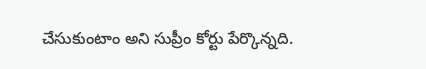చేసుకుంటాం అని సుప్రీం కోర్టు పేర్కొన్నది.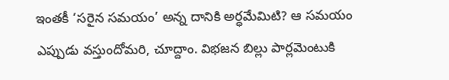ఇంతకీ ‘సరైన సమయం’ అన్న దానికి అర్ధమేమిటి? ఆ సమయం ఎప్పుడు వస్తుందోమరి, చూద్దాం. విభజన బిల్లు పార్లమెంటుకి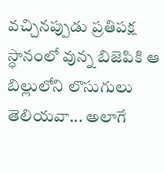వచ్చినప్పుడు ప్రతిపక్ష స్ధానంలో వున్న బిజెపికి ఆ బిల్లులోని లొసుగులు తెలియవా... అలాగే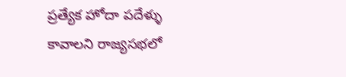ప్రత్యేక హోదా పదేళ్ళు  కావాలని రాజ్యసభలో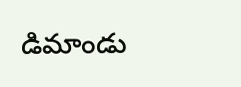డిమాండు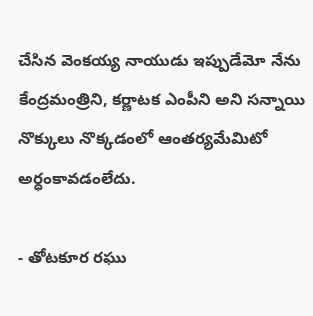చేసిన వెంకయ్య నాయుడు ఇప్పుడేమో నేను కేంద్రమంత్రిని, కర్ణాటక ఎంపీని అని సన్నాయి నొక్కులు నొక్కడంలో ఆంతర్యమేమిటో అర్ధంకావడంలేదు.

- తోటకూర రఘు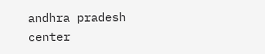andhra pradesh
center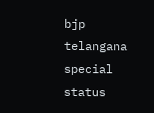bjp
telangana
special status